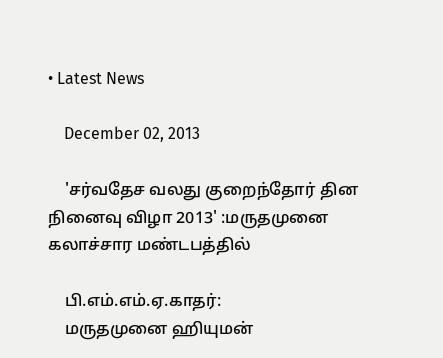• Latest News

    December 02, 2013

    'சர்வதேச வலது குறைந்தோர் தின நினைவு விழா 2013' :மருதமுனை கலாச்சார மண்டபத்தில்

    பி.எம்.எம்.ஏ.காதர்:
    மருதமுனை ஹியுமன்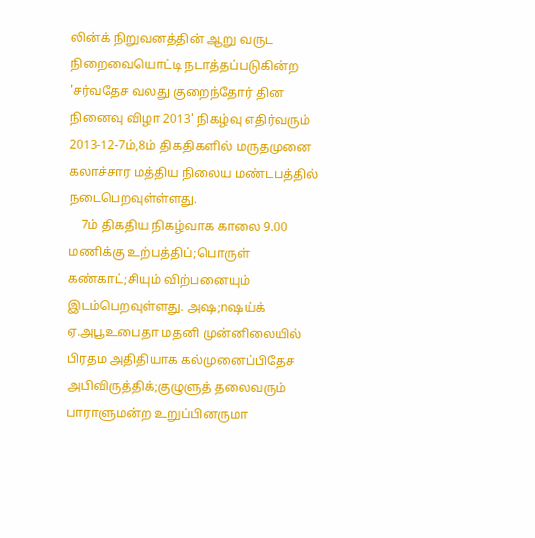லின்க் நிறுவனத்தின் ஆறு வருட நிறைவையொட்டி நடாத்தப்படுகின்ற 'சர்வதேச வலது குறைந்தோர் தின நினைவு விழா 2013' நிகழ்வு எதிர்வரும் 2013-12-7ம்,8ம் திகதிகளில் மருதமுனை கலாச்சார மத்திய நிலைய மண்டபத்தில் நடைபெறவுள்ள்ளது.
    7ம் திகதிய நிகழ்வாக காலை 9.00 மணிக்கு உற்பத்திப்;பொருள் கண்காட்;சியும் விற்பனையும் இடம்பெறவுள்ளது. அஷ;nஷய்க் ஏ.அபூஉபைதா மதனி முன்னிலையில் பிரதம அதிதியாக கல்முனைப்பிதேச அபிவிருத்திக்;குழுளுத் தலைவரும் பாராளுமன்ற உறுப்பினருமா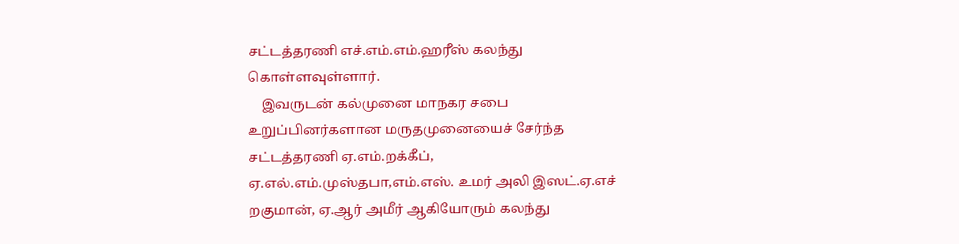சட்டத்தரணி எச்.எம்.எம்.ஹரீஸ் கலந்து கொள்ளவுள்ளார்.
    இவருடன் கல்முனை மாநகர சபை உறுப்பினர்களான மருதமுனையைச் சேர்ந்த சட்டத்தரணி ஏ.எம்.றக்கீப், ஏ.எல்.எம்.முஸ்தபா,எம்.எஸ். உமர் அலி இஸட்.ஏ.எச் றகுமான், ஏ.ஆர் அமீர் ஆகியோரும் கலந்து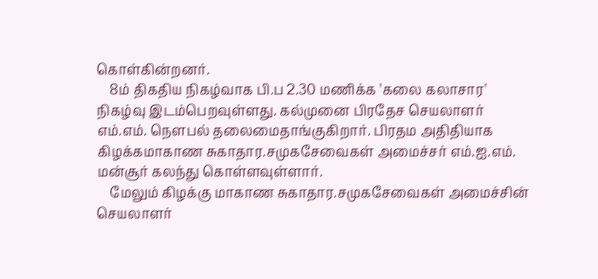கொள்கின்றனர்.
    8ம் திகதிய நிகழ்வாக பி.ப 2.30 மணிக்க 'கலை கலாசார' நிகழ்வு இடம்பெறவுள்ளது. கல்முனை பிரதேச செயலாளர் எம்.எம். நௌபல் தலைமைதாங்குகிறார். பிரதம அதிதியாக கிழக்கமாகாண சுகாதார.சமுகசேவைகள் அமைச்சர் எம்.ஐ.எம். மன்சூர் கலந்து கொள்ளவுள்ளார்.
    மேலும் கிழக்கு மாகாண சுகாதார.சமுகசேவைகள் அமைச்சின் செயலாளர்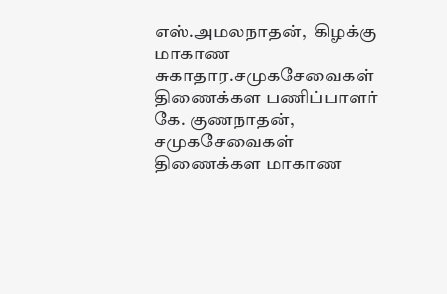எஸ்.அமலநாதன்,  கிழக்கு மாகாண சுகாதார.சமுகசேவைகள் திணைக்கள பணிப்பாளர் கே. குணநாதன், சமுகசேவைகள் திணைக்கள மாகாண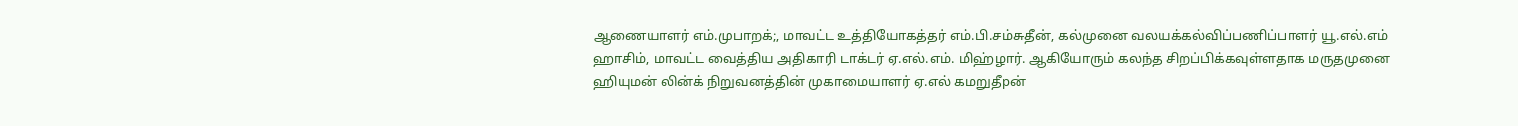ஆணையாளர் எம்.முபாறக்;, மாவட்ட உத்தியோகத்தர் எம்.பி.சம்சுதீன், கல்முனை வலயக்கல்விப்பணிப்பாளர் யூ.எல்.எம் ஹாசிம், மாவட்ட வைத்திய அதிகாரி டாக்டர் ஏ.எல்.எம். மிஹ்ழார். ஆகியோரும் கலந்த சிறப்பிக்கவுள்ளதாக மருதமுனை ஹியுமன் லின்க் நிறுவனத்தின் முகாமையாளர் ஏ.எல் கமறுதீpன்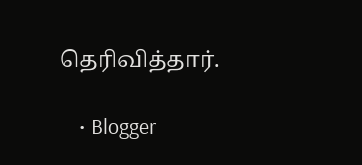தெரிவித்தார்.

    • Blogger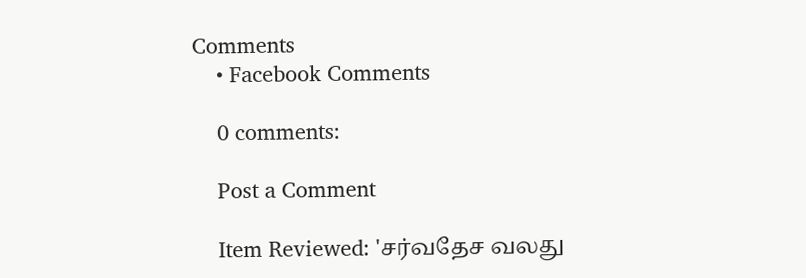Comments
    • Facebook Comments

    0 comments:

    Post a Comment

    Item Reviewed: 'சர்வதேச வலது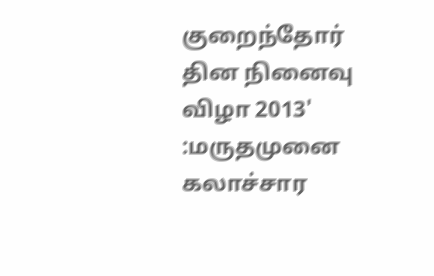குறைந்தோர் தின நினைவு விழா 2013' :மருதமுனை கலாச்சார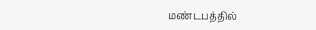மண்டபத்தில்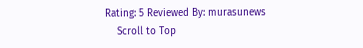Rating: 5 Reviewed By: murasunews
    Scroll to Top